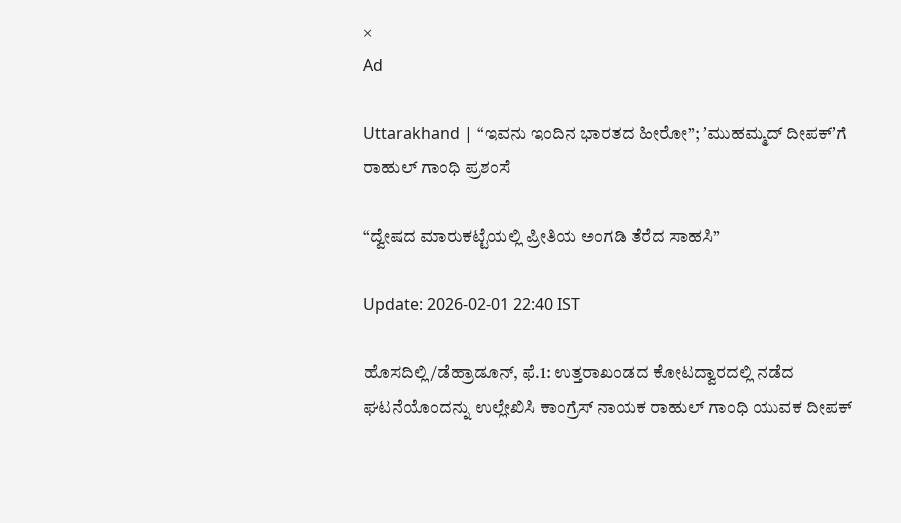×
Ad

Uttarakhand | “ಇವನು ಇಂದಿನ ಭಾರತದ ಹೀರೋ”; ʼಮುಹಮ್ಮದ್ ದೀಪಕ್‌ʼಗೆ ರಾಹುಲ್ ಗಾಂಧಿ ಪ್ರಶಂಸೆ

“ದ್ವೇಷದ ಮಾರುಕಟ್ಟೆಯಲ್ಲಿ ಪ್ರೀತಿಯ ಅಂಗಡಿ ತೆರೆದ ಸಾಹಸಿ”

Update: 2026-02-01 22:40 IST

ಹೊಸದಿಲ್ಲಿ/ಡೆಹ್ರಾಡೂನ್, ಫೆ.1: ಉತ್ತರಾಖಂಡದ ಕೋಟದ್ವಾರದಲ್ಲಿ ನಡೆದ ಘಟನೆಯೊಂದನ್ನು ಉಲ್ಲೇಖಿಸಿ ಕಾಂಗ್ರೆಸ್ ನಾಯಕ ರಾಹುಲ್ ಗಾಂಧಿ ಯುವಕ ದೀಪಕ್‌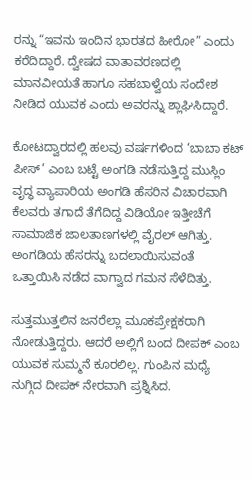ರನ್ನು “ಇವನು ಇಂದಿನ ಭಾರತದ ಹೀರೋ” ಎಂದು ಕರೆದಿದ್ದಾರೆ. ದ್ವೇಷದ ವಾತಾವರಣದಲ್ಲಿ ಮಾನವೀಯತೆ ಹಾಗೂ ಸಹಬಾಳ್ವೆಯ ಸಂದೇಶ ನೀಡಿದ ಯುವಕ ಎಂದು ಅವರನ್ನು ಶ್ಲಾಘಿಸಿದ್ದಾರೆ.

ಕೋಟದ್ವಾರದಲ್ಲಿ ಹಲವು ವರ್ಷಗಳಿಂದ ‘ಬಾಬಾ ಕಟ್ ಪೀಸ್’ ಎಂಬ ಬಟ್ಟೆ ಅಂಗಡಿ ನಡೆಸುತ್ತಿದ್ದ ಮುಸ್ಲಿಂ ವೃದ್ಧ ವ್ಯಾಪಾರಿಯ ಅಂಗಡಿ ಹೆಸರಿನ ವಿಚಾರವಾಗಿ ಕೆಲವರು ತಗಾದೆ ತೆಗೆದಿದ್ದ ವಿಡಿಯೋ ಇತ್ತೀಚೆಗೆ ಸಾಮಾಜಿಕ ಜಾಲತಾಣಗಳಲ್ಲಿ ವೈರಲ್ ಆಗಿತ್ತು. ಅಂಗಡಿಯ ಹೆಸರನ್ನು ಬದಲಾಯಿಸುವಂತೆ ಒತ್ತಾಯಿಸಿ ನಡೆದ ವಾಗ್ವಾದ ಗಮನ ಸೆಳೆದಿತ್ತು.

ಸುತ್ತಮುತ್ತಲಿನ ಜನರೆಲ್ಲಾ ಮೂಕಪ್ರೇಕ್ಷಕರಾಗಿ ನೋಡುತ್ತಿದ್ದರು. ಆದರೆ ಅಲ್ಲಿಗೆ ಬಂದ ದೀಪಕ್ ಎಂಬ ಯುವಕ ಸುಮ್ಮನೆ ಕೂರಲಿಲ್ಲ. ಗುಂಪಿನ ಮಧ್ಯೆ ನುಗ್ಗಿದ ದೀಪಕ್ ನೇರವಾಗಿ ಪ್ರಶ್ನಿಸಿದ.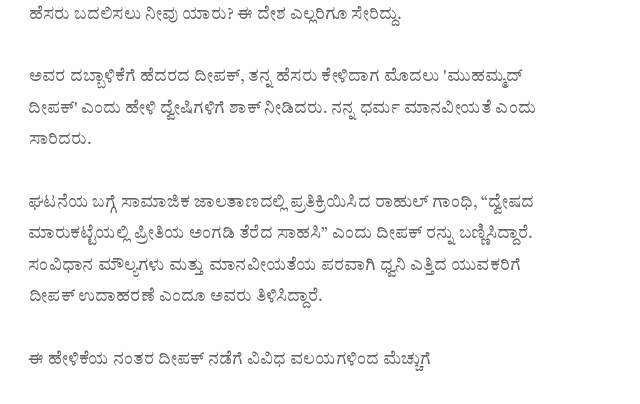ಹೆಸರು ಬದಲಿಸಲು ನೀವು ಯಾರು? ಈ ದೇಶ ಎಲ್ಲರಿಗೂ ಸೇರಿದ್ದು.

ಅವರ ದಬ್ಬಾಳಿಕೆಗೆ ಹೆದರದ ದೀಪಕ್, ತನ್ನ ಹೆಸರು ಕೇಳಿದಾಗ ಮೊದಲು 'ಮುಹಮ್ಮದ್ ದೀಪಕ್' ಎಂದು ಹೇಳಿ ದ್ವೇಷಿಗಳಿಗೆ ಶಾಕ್ ನೀಡಿದರು. ನನ್ನ ಧರ್ಮ ಮಾನವೀಯತೆ ಎಂದು ಸಾರಿದರು.

ಘಟನೆಯ ಬಗ್ಗೆ ಸಾಮಾಜಿಕ ಜಾಲತಾಣದಲ್ಲಿ ಪ್ರತಿಕ್ರಿಯಿಸಿದ ರಾಹುಲ್ ಗಾಂಧಿ, “ದ್ವೇಷದ ಮಾರುಕಟ್ಟೆಯಲ್ಲಿ ಪ್ರೀತಿಯ ಅಂಗಡಿ ತೆರೆದ ಸಾಹಸಿ” ಎಂದು ದೀಪಕ್‌ ರನ್ನು ಬಣ್ಣಿಸಿದ್ದಾರೆ. ಸಂವಿಧಾನ ಮೌಲ್ಯಗಳು ಮತ್ತು ಮಾನವೀಯತೆಯ ಪರವಾಗಿ ಧ್ವನಿ ಎತ್ತಿದ ಯುವಕರಿಗೆ ದೀಪಕ್ ಉದಾಹರಣೆ ಎಂದೂ ಅವರು ತಿಳಿಸಿದ್ದಾರೆ.

ಈ ಹೇಳಿಕೆಯ ನಂತರ ದೀಪಕ್ ನಡೆಗೆ ವಿವಿಧ ವಲಯಗಳಿಂದ ಮೆಚ್ಚುಗೆ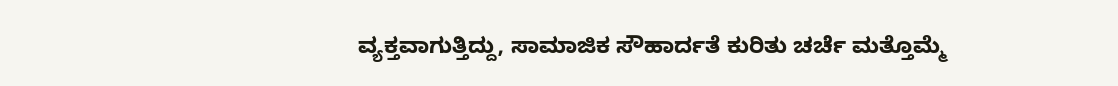ವ್ಯಕ್ತವಾಗುತ್ತಿದ್ದು, ಸಾಮಾಜಿಕ ಸೌಹಾರ್ದತೆ ಕುರಿತು ಚರ್ಚೆ ಮತ್ತೊಮ್ಮೆ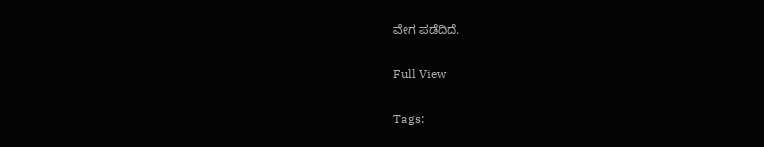ವೇಗ ಪಡೆದಿದೆ.

Full View

Tags: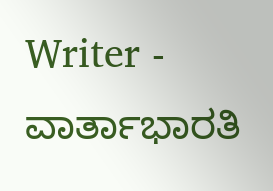Writer - ವಾರ್ತಾಭಾರತಿ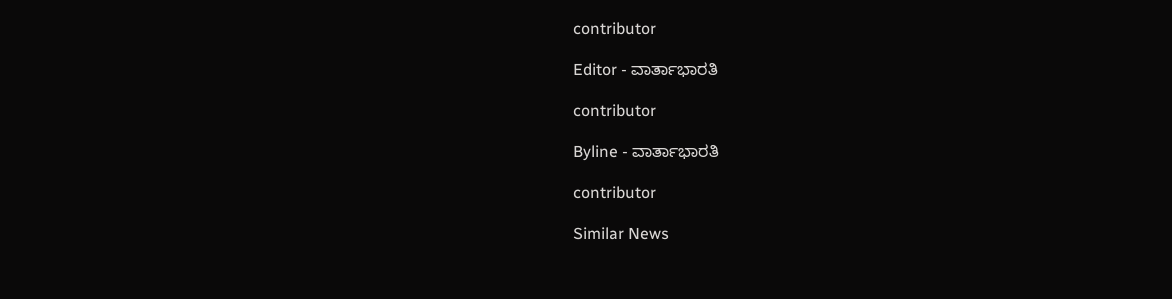contributor

Editor - ವಾರ್ತಾಭಾರತಿ

contributor

Byline - ವಾರ್ತಾಭಾರತಿ

contributor

Similar News